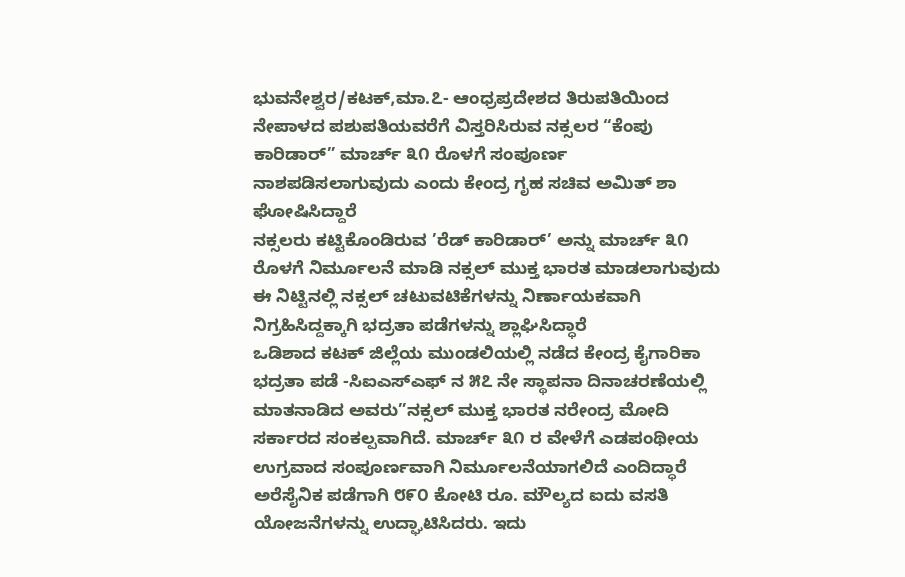ಭುವನೇಶ್ವರ/ಕಟಕ್,ಮಾ.೭- ಆಂಧ್ರಪ್ರದೇಶದ ತಿರುಪತಿಯಿಂದ ನೇಪಾಳದ ಪಶುಪತಿಯವರೆಗೆ ವಿಸ್ತರಿಸಿರುವ ನಕ್ಸಲರ “ಕೆಂಪು ಕಾರಿಡಾರ್” ಮಾರ್ಚ್ ೩೧ ರೊಳಗೆ ಸಂಪೂರ್ಣ ನಾಶಪಡಿಸಲಾಗುವುದು ಎಂದು ಕೇಂದ್ರ ಗೃಹ ಸಚಿವ ಅಮಿತ್ ಶಾ ಘೋಷಿಸಿದ್ದಾರೆ
ನಕ್ಸಲರು ಕಟ್ಟಿಕೊಂಡಿರುವ ’ರೆಡ್ ಕಾರಿಡಾರ್’ ಅನ್ನು ಮಾರ್ಚ್ ೩೧ ರೊಳಗೆ ನಿರ್ಮೂಲನೆ ಮಾಡಿ ನಕ್ಸಲ್ ಮುಕ್ತ ಭಾರತ ಮಾಡಲಾಗುವುದು ಈ ನಿಟ್ಟಿನಲ್ಲಿ ನಕ್ಸಲ್ ಚಟುವಟಿಕೆಗಳನ್ನು ನಿರ್ಣಾಯಕವಾಗಿ ನಿಗ್ರಹಿಸಿದ್ದಕ್ಕಾಗಿ ಭದ್ರತಾ ಪಡೆಗಳನ್ನು ಶ್ಲಾಘಿಸಿದ್ಧಾರೆ
ಒಡಿಶಾದ ಕಟಕ್ ಜಿಲ್ಲೆಯ ಮುಂಡಲಿಯಲ್ಲಿ ನಡೆದ ಕೇಂದ್ರ ಕೈಗಾರಿಕಾ ಭದ್ರತಾ ಪಡೆ -ಸಿಐಎಸ್ಎಫ್ ನ ೫೭ ನೇ ಸ್ಥಾಪನಾ ದಿನಾಚರಣೆಯಲ್ಲಿ ಮಾತನಾಡಿದ ಅವರು”ನಕ್ಸಲ್ ಮುಕ್ತ ಭಾರತ ನರೇಂದ್ರ ಮೋದಿ ಸರ್ಕಾರದ ಸಂಕಲ್ಪವಾಗಿದೆ. ಮಾರ್ಚ್ ೩೧ ರ ವೇಳೆಗೆ ಎಡಪಂಥೀಯ ಉಗ್ರವಾದ ಸಂಪೂರ್ಣವಾಗಿ ನಿರ್ಮೂಲನೆಯಾಗಲಿದೆ ಎಂದಿದ್ಧಾರೆ
ಅರೆಸೈನಿಕ ಪಡೆಗಾಗಿ ೮೯೦ ಕೋಟಿ ರೂ. ಮೌಲ್ಯದ ಐದು ವಸತಿ ಯೋಜನೆಗಳನ್ನು ಉದ್ಘಾಟಿಸಿದರು. ಇದು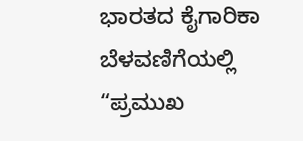ಭಾರತದ ಕೈಗಾರಿಕಾ ಬೆಳವಣಿಗೆಯಲ್ಲಿ “ಪ್ರಮುಖ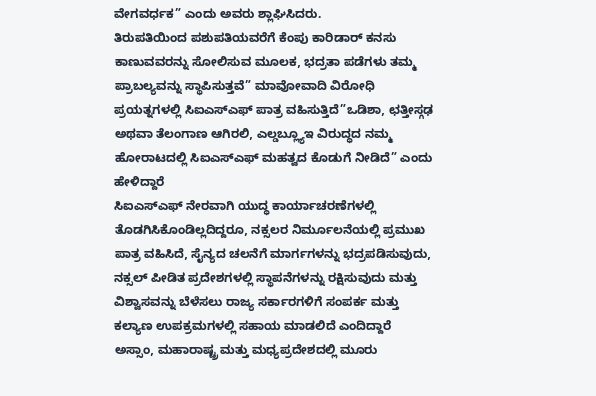ವೇಗವರ್ಧಕ” ಎಂದು ಅವರು ಶ್ಲಾಘಿಸಿದರು.
ತಿರುಪತಿಯಿಂದ ಪಶುಪತಿಯವರೆಗೆ ಕೆಂಪು ಕಾರಿಡಾರ್ ಕನಸು ಕಾಣುವವರನ್ನು ಸೋಲಿಸುವ ಮೂಲಕ, ಭದ್ರತಾ ಪಡೆಗಳು ತಮ್ಮ ಪ್ರಾಬಲ್ಯವನ್ನು ಸ್ಥಾಪಿಸುತ್ತವೆ” ಮಾವೋವಾದಿ ವಿರೋಧಿ ಪ್ರಯತ್ನಗಳಲ್ಲಿ ಸಿಐಎಸ್ಎಫ್ ಪಾತ್ರ ವಹಿಸುತ್ತಿದೆ”ಒಡಿಶಾ, ಛತ್ತೀಸ್ಗಢ ಅಥವಾ ತೆಲಂಗಾಣ ಆಗಿರಲಿ, ಎಲ್ಡಬ್ಲ್ಯೂಇ ವಿರುದ್ಧದ ನಮ್ಮ ಹೋರಾಟದಲ್ಲಿ ಸಿಐಎಸ್ಎಫ್ ಮಹತ್ವದ ಕೊಡುಗೆ ನೀಡಿದೆ” ಎಂದು ಹೇಳಿದ್ದಾರೆ
ಸಿಐಎಸ್ಎಫ್ ನೇರವಾಗಿ ಯುದ್ಧ ಕಾರ್ಯಾಚರಣೆಗಳಲ್ಲಿ ತೊಡಗಿಸಿಕೊಂಡಿಲ್ಲದಿದ್ದರೂ, ನಕ್ಸಲರ ನಿರ್ಮೂಲನೆಯಲ್ಲಿ ಪ್ರಮುಖ ಪಾತ್ರ ವಹಿಸಿದೆ, ಸೈನ್ಯದ ಚಲನೆಗೆ ಮಾರ್ಗಗಳನ್ನು ಭದ್ರಪಡಿಸುವುದು, ನಕ್ಸಲ್ ಪೀಡಿತ ಪ್ರದೇಶಗಳಲ್ಲಿ ಸ್ಥಾಪನೆಗಳನ್ನು ರಕ್ಷಿಸುವುದು ಮತ್ತು ವಿಶ್ವಾಸವನ್ನು ಬೆಳೆಸಲು ರಾಜ್ಯ ಸರ್ಕಾರಗಳಿಗೆ ಸಂಪರ್ಕ ಮತ್ತು ಕಲ್ಯಾಣ ಉಪಕ್ರಮಗಳಲ್ಲಿ ಸಹಾಯ ಮಾಡಲಿದೆ ಎಂದಿದ್ದಾರೆ
ಅಸ್ಸಾಂ, ಮಹಾರಾಷ್ಟ್ರ ಮತ್ತು ಮಧ್ಯಪ್ರದೇಶದಲ್ಲಿ ಮೂರು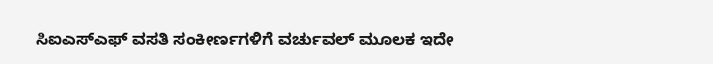ಸಿಐಎಸ್ಎಫ್ ವಸತಿ ಸಂಕೀರ್ಣಗಳಿಗೆ ವರ್ಚುವಲ್ ಮೂಲಕ ಇದೇ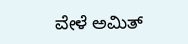ವೇಳೆ ಅಮಿತ್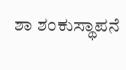ಶಾ ಶಂಕುಸ್ಥಾಪನೆ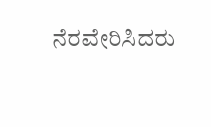ನೆರವೇರಿಸಿದರು